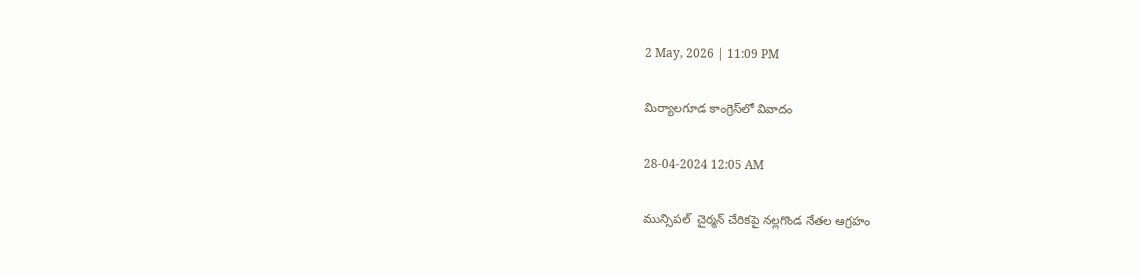2 May, 2026 | 11:09 PM

మిర్యాలగూడ కాంగ్రెస్‌లో వివాదం

28-04-2024 12:05 AM

మున్సిపల్  చైర్మన్ చేరికపై నల్లగొండ నేతల ఆగ్రహం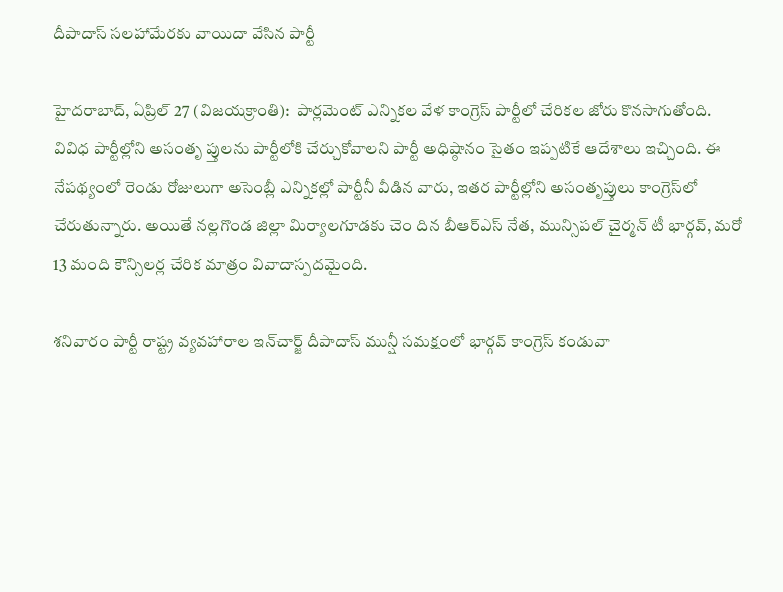దీపాదాస్ సలహామేరకు వాయిదా వేసిన పార్టీ

హైదరాబాద్, ఏప్రిల్ 27 (విజయక్రాంతి):  పార్లమెంట్ ఎన్నికల వేళ కాంగ్రెస్ పార్టీలో చేరికల జోరు కొనసాగుతోంది. వివిధ పార్టీల్లోని అసంతృ ప్తులను పార్టీలోకి చేర్చుకోవాలని పార్టీ అధిష్ఠానం సైతం ఇప్పటికే ఆదేశాలు ఇచ్చింది. ఈ నేపథ్యంలో రెండు రోజులుగా అసెంబ్లీ ఎన్నికల్లో పార్టీనీ వీడిన వారు, ఇతర పార్టీల్లోని అసంతృప్తులు కాంగ్రెస్‌లో చేరుతున్నారు. అయితే నల్లగొండ జిల్లా మిర్యాలగూడకు చెం దిన బీఆర్‌ఎస్ నేత, మున్సిపల్ చైర్మన్ టీ భార్గవ్, మరో 13 మంది కౌన్సిలర్ల చేరిక మాత్రం వివాదాస్పదమైంది.

శనివారం పార్టీ రాష్ట్ర వ్యవహారాల ఇన్‌చార్జ్ దీపాదాస్ మున్షీ సమక్షంలో భార్గవ్ కాంగ్రెస్ కండువా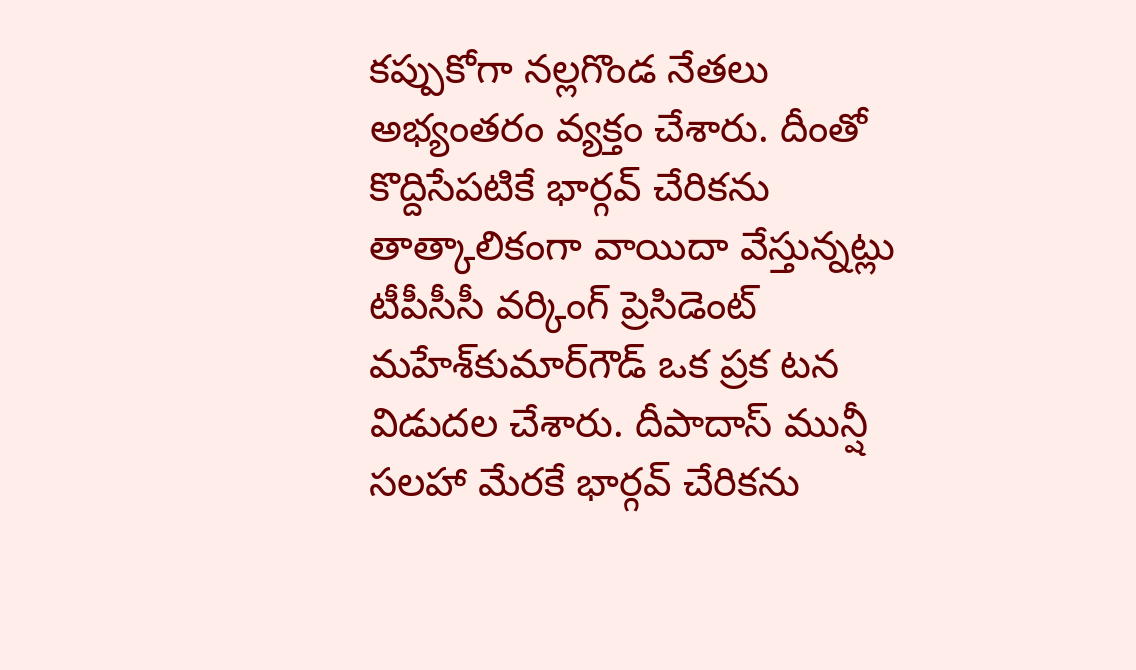కప్పుకోగా నల్లగొండ నేతలు అభ్యంతరం వ్యక్తం చేశారు. దీంతో కొద్దిసేపటికే భార్గవ్ చేరికను తాత్కాలికంగా వాయిదా వేస్తున్నట్లు టీపీసీసీ వర్కింగ్ ప్రెసిడెంట్ మహేశ్‌కుమార్‌గౌడ్ ఒక ప్రక టన విడుదల చేశారు. దీపాదాస్ మున్షీ సలహా మేరకే భార్గవ్ చేరికను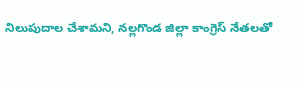నిలుపుదాల చేశామని, నల్లగొండ జిల్లా కాంగ్రెస్ నేతలతో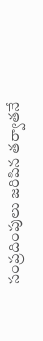సంప్రదింపులు జరిపిన తర్వాతనే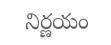నిర్ణయం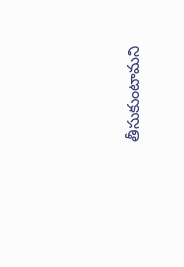తీసుకుంటామని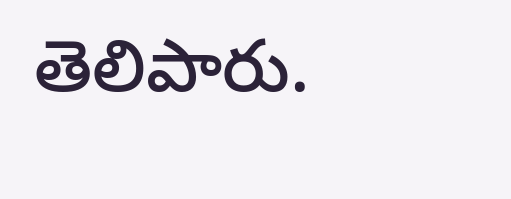తెలిపారు.